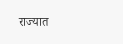राज्यात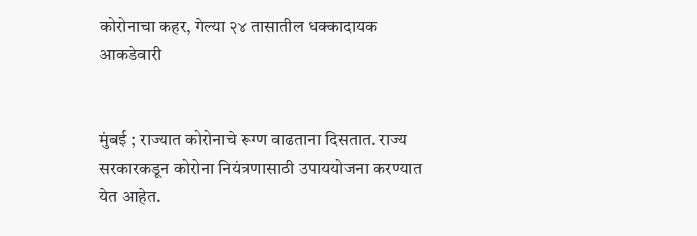कोरोनाचा कहर, गेल्या २४ तासातील धक्कादायक आकडेवारी


मुंबई ; राज्यात कोरोनाचे रूग्ण वाढताना दिसतात. राज्य सरकारकडून कोरोना नियंत्रणासाठी उपाययोजना करण्यात येत आहेत.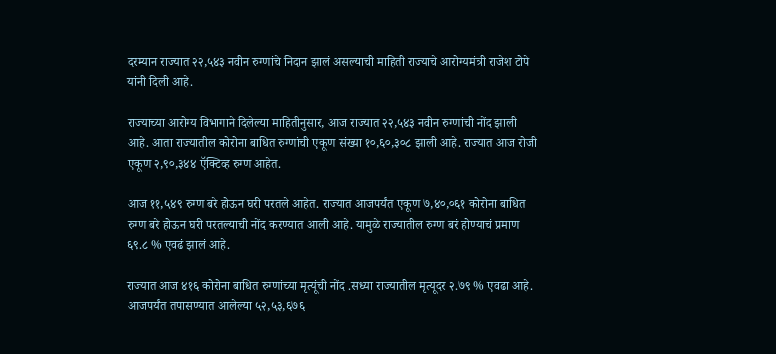दरम्यान राज्यात २२,५४३ नवीन रुग्णांचे निदान झालं असल्याची माहिती राज्याचे आरोग्यमंत्री राजेश टोपे यांनी दिली आहे.

राज्याच्या आरोग्य विभागाने दिलेल्या माहितीनुसार, आज राज्यात २२,५४३ नवीन रुग्णांची नोंद झाली आहे. आता राज्यातील कोरोना बाधित रुग्णांची एकूण संख्या १०,६०,३०८ झाली आहे. राज्यात आज रोजी एकूण २,९०,३४४ ऍक्टिव्ह रुग्ण आहेत.

आज ११,५४९ रुग्ण बरे होऊन घरी परतले आहेत. राज्यात आजपर्यंत एकूण ७,४०,०६१ कोरोना बाधित रुग्ण बरे होऊन घरी परतल्याची नोंद करण्यात आली आहे. यामुळे राज्यातील रुग्ण बरं होण्याचं प्रमाण  ६९.८ % एवढं झालं आहे.

राज्यात आज ४१६ कोरोना बाधित रुग्णांच्या मृत्यूंची नोंद .सध्या राज्यातील मृत्यूदर २.७९ % एवढा आहे. आजपर्यंत तपासण्यात आलेल्या ५२,५३,६७६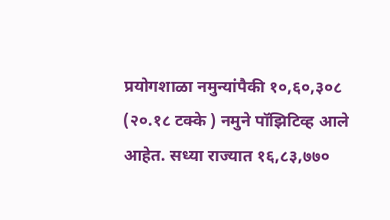प्रयोगशाळा नमुन्यांपैकी १०,६०,३०८ (२०.१८ टक्के ) नमुने पॉझिटिव्ह आले आहेत. सध्या राज्यात १६,८३,७७०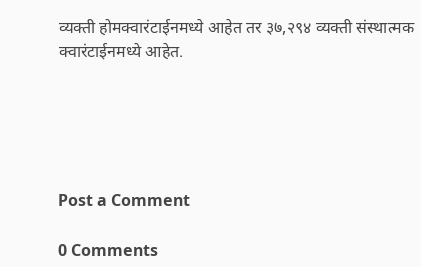व्यक्ती होमक्वारंटाईनमध्ये आहेत तर ३७,२९४ व्यक्ती संस्थात्मक क्वारंटाईनमध्ये आहेत.





Post a Comment

0 Comments